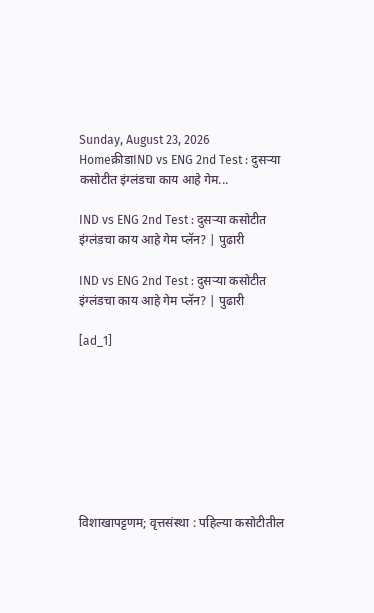Sunday, August 23, 2026
Homeक्रीडाIND vs ENG 2nd Test : दुसर्‍या कसोटीत इंग्लंडचा काय आहे गेम...

IND vs ENG 2nd Test : दुसर्‍या कसोटीत इंग्लंडचा काय आहे गेम प्लॅन? | पुढारी

IND vs ENG 2nd Test : दुसर्‍या कसोटीत इंग्लंडचा काय आहे गेम प्लॅन? | पुढारी

[ad_1]








विशाखापट्टणम; वृत्तसंस्था : पहिल्या कसोटीतील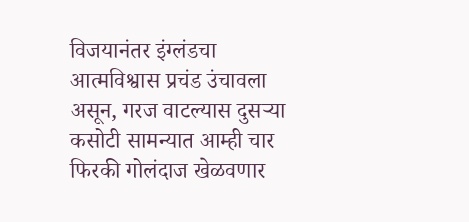विजयानंतर इंग्लंडचा आत्मविश्वास प्रचंड उंचावला असून, गरज वाटल्यास दुसर्‍या कसोटी सामन्यात आम्ही चार फिरकी गोलंदाज खेळवणार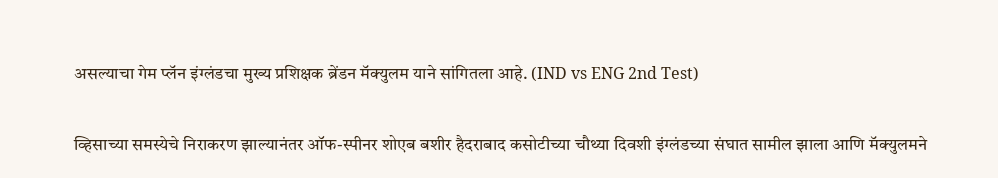असल्याचा गेम प्लॅन इंग्लंडचा मुख्य प्रशिक्षक ब्रेंडन मॅक्युलम याने सांगितला आहे. (IND vs ENG 2nd Test)

व्हिसाच्या समस्येचे निराकरण झाल्यानंतर ऑफ-स्पीनर शोएब बशीर हैदराबाद कसोटीच्या चौथ्या दिवशी इंग्लंडच्या संघात सामील झाला आणि मॅक्युलमने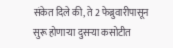संकेत दिले की, ते 2 फेब्रुवारीपासून सुरू होणार्‍या दुसर्‍या कसोटीत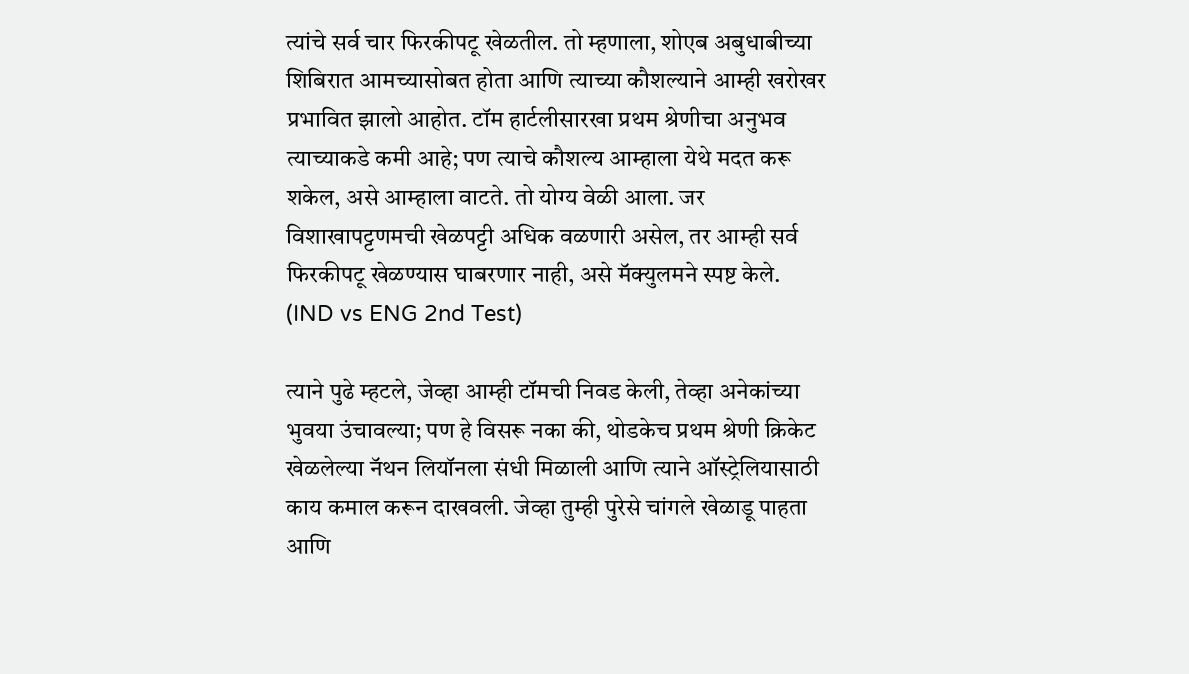त्यांचे सर्व चार फिरकीपटू खेळतील. तो म्हणाला, शोएब अबुधाबीच्या शिबिरात आमच्यासोबत होता आणि त्याच्या कौशल्याने आम्ही खरोखर प्रभावित झालो आहोत. टॉम हार्टलीसारखा प्रथम श्रेणीचा अनुभव त्याच्याकडे कमी आहे; पण त्याचे कौशल्य आम्हाला येथे मदत करू शकेल, असे आम्हाला वाटते. तो योग्य वेळी आला. जर विशाखापट्टणमची खेळपट्टी अधिक वळणारी असेल, तर आम्ही सर्व फिरकीपटू खेळण्यास घाबरणार नाही, असे मॅक्युलमने स्पष्ट केले. (IND vs ENG 2nd Test)

त्याने पुढे म्हटले, जेव्हा आम्ही टॉमची निवड केली, तेव्हा अनेकांच्या भुवया उंचावल्या; पण हे विसरू नका की, थोडकेच प्रथम श्रेणी क्रिकेट खेळलेल्या नॅथन लियॉनला संधी मिळाली आणि त्याने ऑस्ट्रेलियासाठी काय कमाल करून दाखवली. जेव्हा तुम्ही पुरेसे चांगले खेळाडू पाहता आणि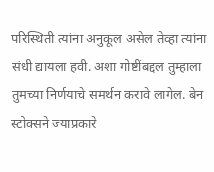परिस्थिती त्यांना अनुकूल असेल तेव्हा त्यांना संधी द्यायला हवी. अशा गोष्टींबद्दल तुम्हाला तुमच्या निर्णयाचे समर्थन करावे लागेल. बेन स्टोक्सने ज्याप्रकारे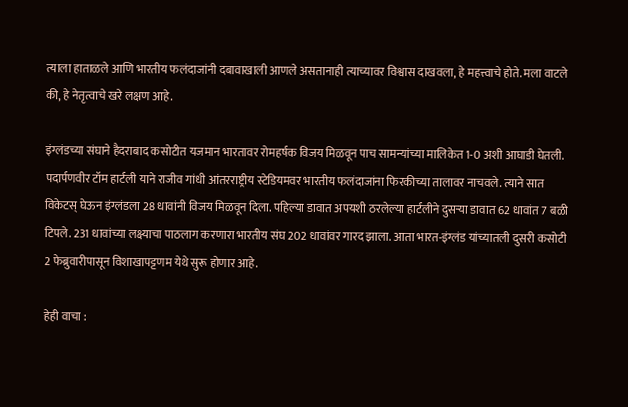त्याला हाताळले आणि भारतीय फलंदाजांनी दबावाखाली आणले असतानाही त्याच्यावर विश्वास दाखवला, हे महत्त्वाचे होते. मला वाटले की, हे नेतृत्वाचे खरे लक्षण आहे.

इंग्लंडच्या संघाने हैदराबाद कसोटीत यजमान भारतावर रोमहर्षक विजय मिळवून पाच सामन्यांच्या मालिकेत 1-0 अशी आघाडी घेतली. पदार्पणवीर टॉम हार्टली याने राजीव गांधी आंतरराष्ट्रीय स्टेडियमवर भारतीय फलंदाजांना फिरकीच्या तालावर नाचवले. त्याने सात विकेटस् घेऊन इंग्लंडला 28 धावांनी विजय मिळवून दिला. पहिल्या डावात अपयशी ठरलेल्या हार्टलीने दुसर्‍या डावात 62 धावांत 7 बळी टिपले. 231 धावांच्या लक्ष्याचा पाठलाग करणारा भारतीय संघ 202 धावांवर गारद झाला. आता भारत-इंग्लंड यांच्यातली दुसरी कसोटी 2 फेब्रुवारीपासून विशाखापट्टणम येथे सुरू होणार आहे.

हेही वाचा :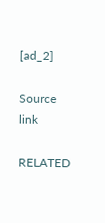[ad_2]

Source link

RELATED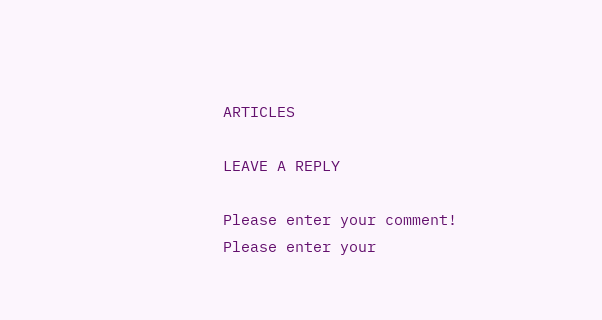ARTICLES

LEAVE A REPLY

Please enter your comment!
Please enter your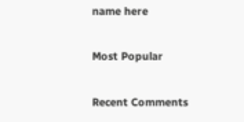name here

Most Popular

Recent Comments